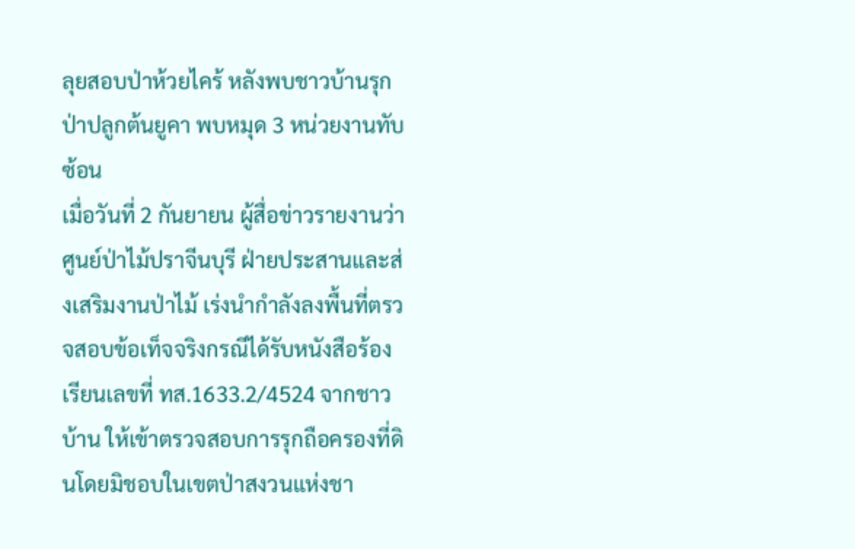ลุยสอบป่าห้วยไคร้ หลังพบชาวบ้านรุกป่าปลูกต้นยูคา พบหมุด 3 หน่วยงานทับซ้อน
เมื่อวันที่ 2 กันยายน ผู้สื่อข่าวรายงานว่า ศูนย์ป่าไม้ปราจีนบุรี ฝ่ายประสานและส่งเสริมงานป่าไม้ เร่งนำกำลังลงพื้นที่ตรวจสอบข้อเท็จจริงกรณีได้รับหนังสือร้องเรียนเลขที่ ทส.1633.2/4524 จากชาวบ้าน ให้เข้าตรวจสอบการรุกถือครองที่ดินโดยมิชอบในเขตป่าสงวนแห่งชา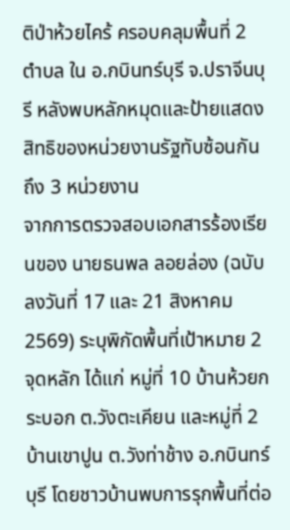ติป่าห้วยไคร้ ครอบคลุมพื้นที่ 2 ตำบล ใน อ.กบินทร์บุรี จ.ปราจีนบุรี หลังพบหลักหมุดและป้ายแสดงสิทธิของหน่วยงานรัฐทับซ้อนกันถึง 3 หน่วยงาน
จากการตรวจสอบเอกสารร้องเรียนของ นายธนพล ลอยล่อง (ฉบับลงวันที่ 17 และ 21 สิงหาคม 2569) ระบุพิกัดพื้นที่เป้าหมาย 2 จุดหลัก ได้แก่ หมู่ที่ 10 บ้านห้วยกระบอก ต.วังตะเคียน และหมู่ที่ 2 บ้านเขาปูน ต.วังท่าช้าง อ.กบินทร์บุรี โดยชาวบ้านพบการรุกพื้นที่ต่อ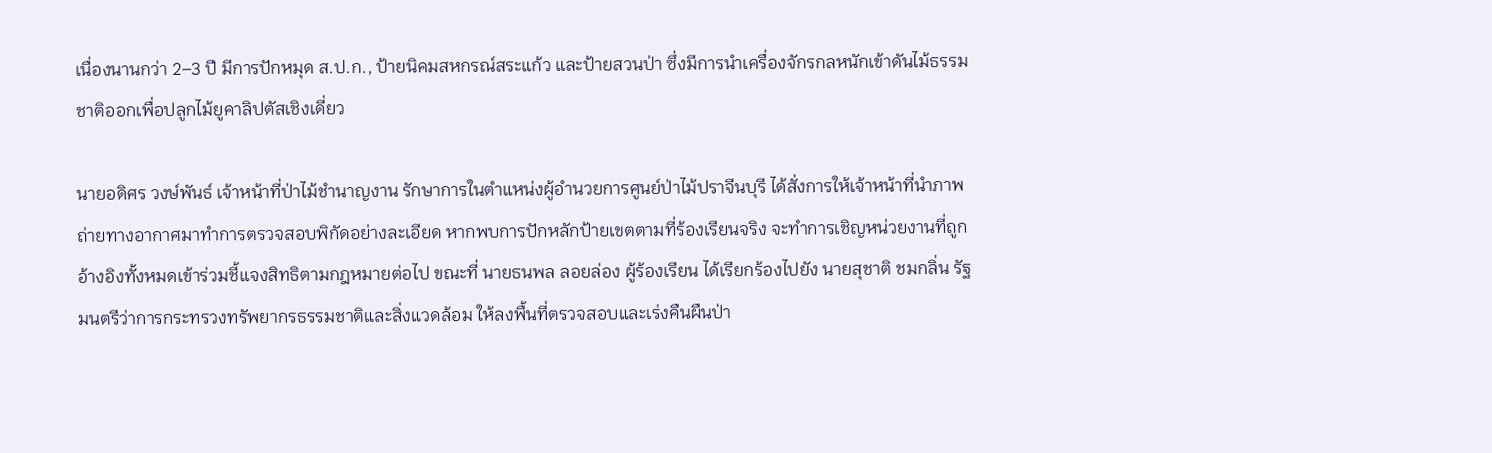เนื่องนานกว่า 2–3 ปี มีการปักหมุด ส.ป.ก., ป้ายนิคมสหกรณ์สระแก้ว และป้ายสวนป่า ซึ่งมีการนำเครื่องจักรกลหนักเข้าดันไม้ธรรมชาติออกเพื่อปลูกไม้ยูคาลิปตัสเชิงเดี่ยว

นายอดิศร วงษ์พันธ์ เจ้าหน้าที่ป่าไม้ชำนาญงาน รักษาการในตำแหน่งผู้อำนวยการศูนย์ป่าไม้ปราจีนบุรี ได้สั่งการให้เจ้าหน้าที่นำภาพถ่ายทางอากาศมาทำการตรวจสอบพิกัดอย่างละเอียด หากพบการปักหลักป้ายเขตตามที่ร้องเรียนจริง จะทำการเชิญหน่วยงานที่ถูกอ้างอิงทั้งหมดเข้าร่วมชี้แจงสิทธิตามกฎหมายต่อไป ขณะที่ นายธนพล ลอยล่อง ผู้ร้องเรียน ได้เรียกร้องไปยัง นายสุชาติ ชมกลิ่น รัฐมนตรีว่าการกระทรวงทรัพยากรธรรมชาติและสิ่งแวดล้อม ให้ลงพื้นที่ตรวจสอบและเร่งคืนผืนป่า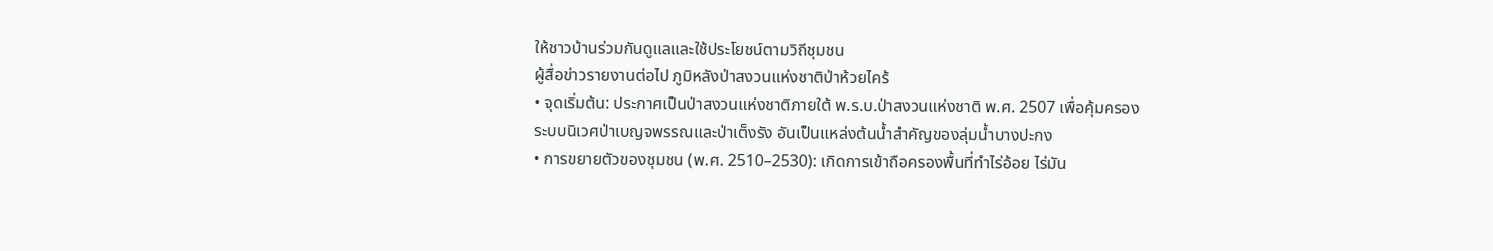ให้ชาวบ้านร่วมกันดูแลและใช้ประโยชน์ตามวิถีชุมชน
ผู้สื่อข่าวรายงานต่อไป ภูมิหลังป่าสงวนแห่งชาติป่าห้วยไคร้
• จุดเริ่มต้น: ประกาศเป็นป่าสงวนแห่งชาติภายใต้ พ.ร.บ.ป่าสงวนแห่งชาติ พ.ศ. 2507 เพื่อคุ้มครองระบบนิเวศป่าเบญจพรรณและป่าเต็งรัง อันเป็นแหล่งต้นน้ำสำคัญของลุ่มน้ำบางปะกง
• การขยายตัวของชุมชน (พ.ศ. 2510–2530): เกิดการเข้าถือครองพื้นที่ทำไร่อ้อย ไร่มัน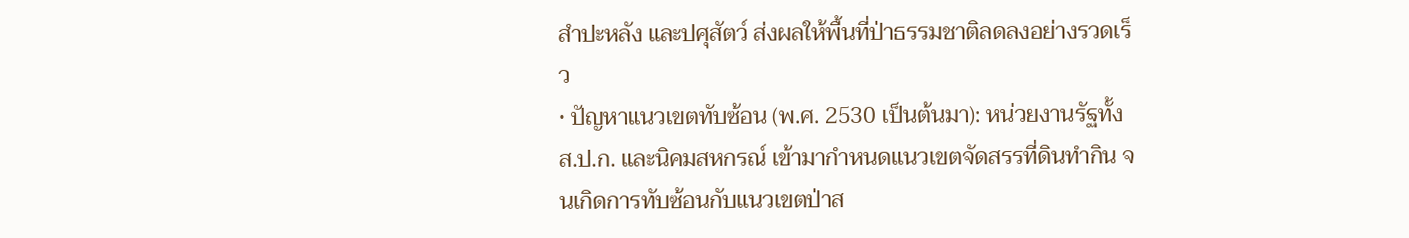สำปะหลัง และปศุสัตว์ ส่งผลให้พื้นที่ป่าธรรมชาติลดลงอย่างรวดเร็ว
• ปัญหาแนวเขตทับซ้อน (พ.ศ. 2530 เป็นต้นมา): หน่วยงานรัฐทั้ง ส.ป.ก. และนิคมสหกรณ์ เข้ามากำหนดแนวเขตจัดสรรที่ดินทำกิน จนเกิดการทับซ้อนกับแนวเขตป่าส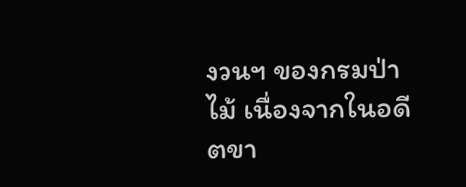งวนฯ ของกรมป่าไม้ เนื่องจากในอดีตขา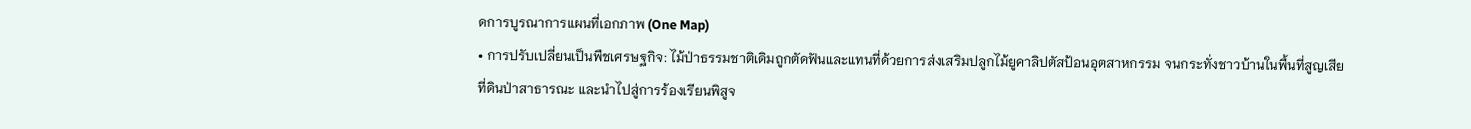ดการบูรณาการแผนที่เอกภาพ (One Map)
• การปรับเปลี่ยนเป็นพืชเศรษฐกิจ: ไม้ป่าธรรมชาติเดิมถูกตัดฟันและแทนที่ด้วยการส่งเสริมปลูกไม้ยูคาลิปตัสป้อนอุตสาหกรรม จนกระทั่งชาวบ้านในพื้นที่สูญเสียที่ดินป่าสาธารณะ และนำไปสู่การร้องเรียนพิสูจ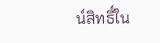น์สิทธิ์ใน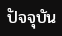ปัจจุบัน